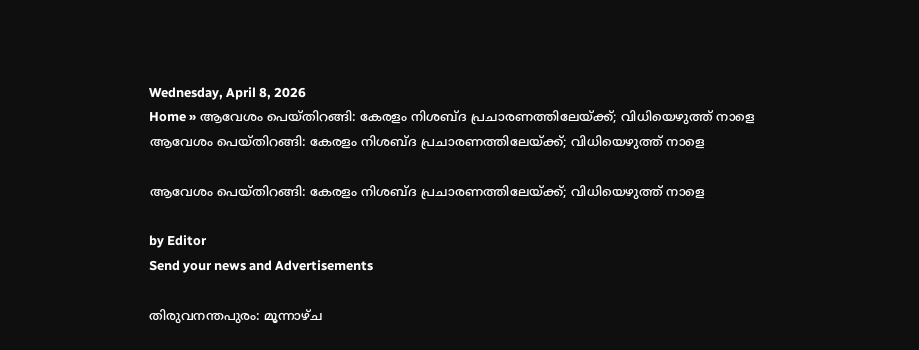Wednesday, April 8, 2026
Home » ആവേശം പെയ്‌തിറങ്ങി: കേരളം നിശബ്ദ പ്രചാരണത്തിലേയ്ക്ക്; വിധിയെഴുത്ത് നാളെ
ആവേശം പെയ്‌തിറങ്ങി: കേരളം നിശബ്ദ പ്രചാരണത്തിലേയ്ക്ക്; വിധിയെഴുത്ത് നാളെ

ആവേശം പെയ്‌തിറങ്ങി: കേരളം നിശബ്ദ പ്രചാരണത്തിലേയ്ക്ക്; വിധിയെഴുത്ത് നാളെ

by Editor
Send your news and Advertisements

തിരുവനന്തപുരം: മൂന്നാഴ്‌ച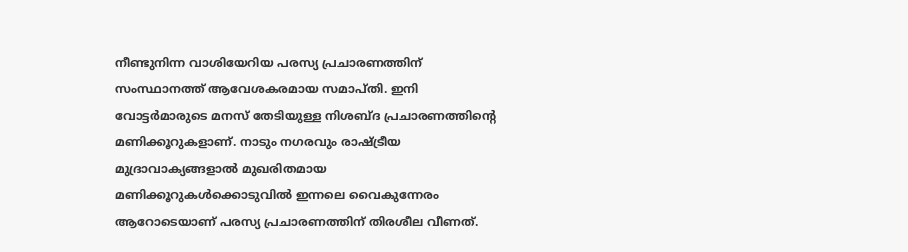നീണ്ടുനിന്ന വാശിയേറിയ പരസ്യ പ്രചാരണത്തിന് സംസ്ഥാനത്ത് ആവേശകരമായ സമാപ്തി. ഇനി വോട്ടർമാരുടെ മനസ് തേടിയുള്ള നിശബ്ദ‌ പ്രചാരണത്തിൻ്റെ മണിക്കൂറുകളാണ്. നാടും നഗരവും രാഷ്ട്രീയ മുദ്രാവാക്യങ്ങളാൽ മുഖരിതമായ മണിക്കൂറുകൾക്കൊടുവിൽ ഇന്നലെ വൈകുന്നേരം ആറോടെയാണ് പരസ്യ പ്രചാരണത്തിന് തിരശീല വീണത്.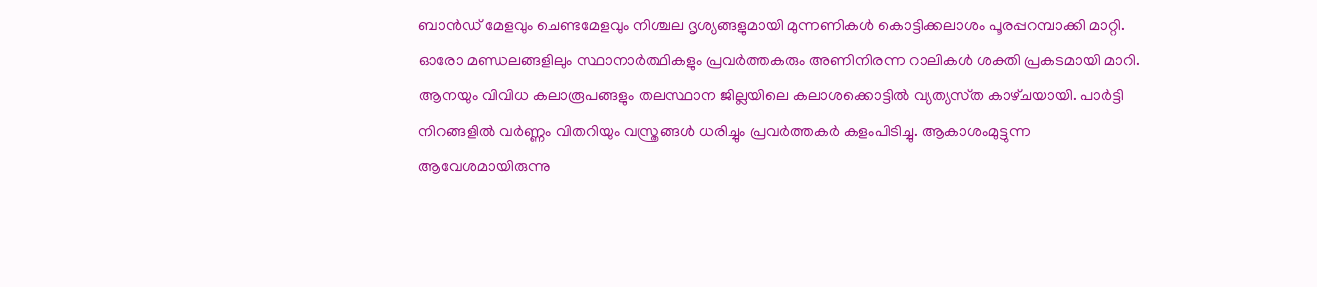ബാൻഡ് മേളവും ചെണ്ടമേളവും നിശ്ചല ദൃശ്യങ്ങളുമായി മുന്നണികൾ കൊട്ടിക്കലാശം പൂരപ്പറമ്പാക്കി മാറ്റി. ഓരോ മണ്ഡലങ്ങളിലും സ്ഥാനാർത്ഥികളും പ്രവർത്തകരും അണിനിരന്ന റാലികൾ ശക്തി പ്രകടമായി മാറി. ആനയും വിവിധ കലാരൂപങ്ങളും തലസ്ഥാന ജില്ലയിലെ കലാശക്കൊട്ടില്‍ വ്യത്യസ്‌ത കാഴ്‌ചയായി. പാർട്ടി നിറങ്ങളില്‍ വർണ്ണം വിതറിയും വസ്ത്രങ്ങൾ ധരിച്ചും പ്രവർത്തകർ കളംപിടിച്ചു. ആകാശംമുട്ടുന്ന ആവേശമായിരുന്നു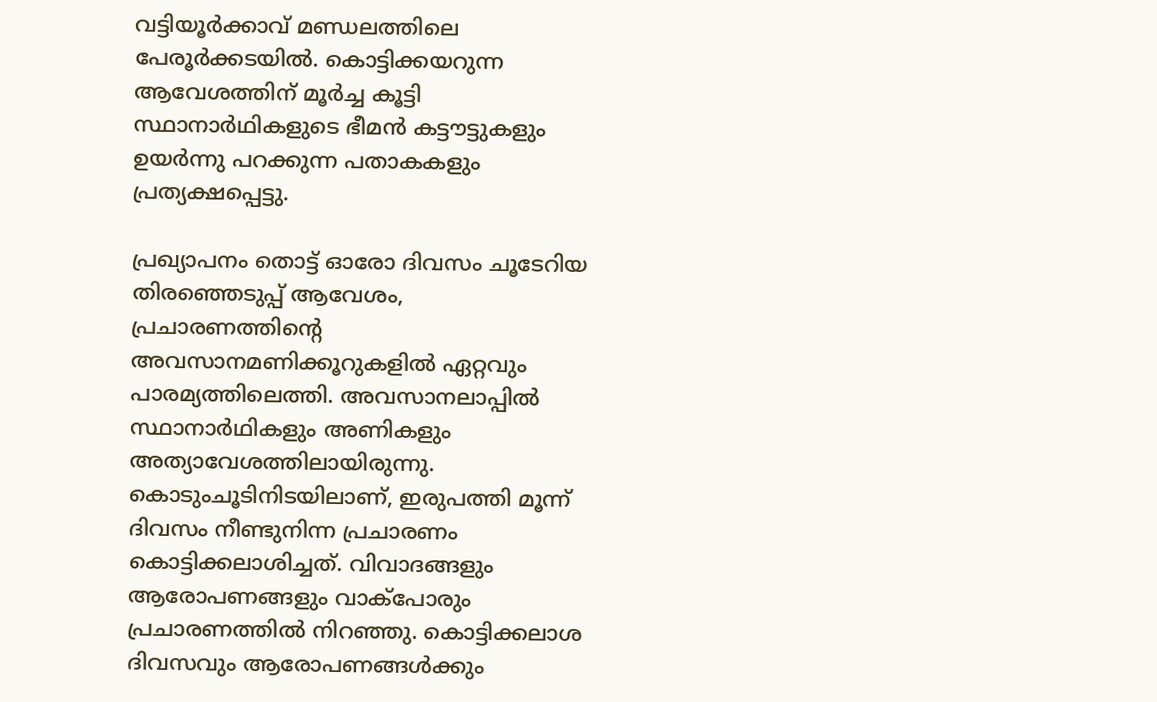വട്ടിയൂര്‍ക്കാവ് മണ്ഡലത്തിലെ പേരൂ‌‍ർ‍‌ക്കടയില്‍. കൊട്ടിക്കയറുന്ന ആവേശത്തിന് മൂര്‍ച്ച കൂട്ടി സ്ഥാനാർഥികളുടെ ഭീമന്‍ കട്ടൗട്ടുകളും ഉയ‌‌ർന്നു പറക്കുന്ന പതാകകളും പ്രത്യക്ഷപ്പെട്ടു.

പ്രഖ്യാപനം തൊട്ട് ഓരോ ദിവസം ചൂടേറിയ തിരഞ്ഞെടുപ്പ് ആവേശം, പ്രചാരണത്തിന്റെ അവസാനമണിക്കൂറുകളിൽ ഏറ്റവും പാരമ്യത്തിലെത്തി. അവസാനലാപ്പിൽ സ്ഥാനാർഥികളും അണികളും അത്യാവേശത്തിലായിരുന്നു. കൊടുംചൂടിനിടയിലാണ്, ഇരുപത്തി മൂന്ന് ദിവസം നീണ്ടുനിന്ന പ്രചാരണം കൊട്ടിക്കലാശിച്ചത്. വിവാദങ്ങളും ആരോപണങ്ങളും വാക്പോരും പ്രചാരണത്തിൽ നിറഞ്ഞു. കൊട്ടിക്കലാശ ദിവസവും ആരോപണങ്ങൾക്കും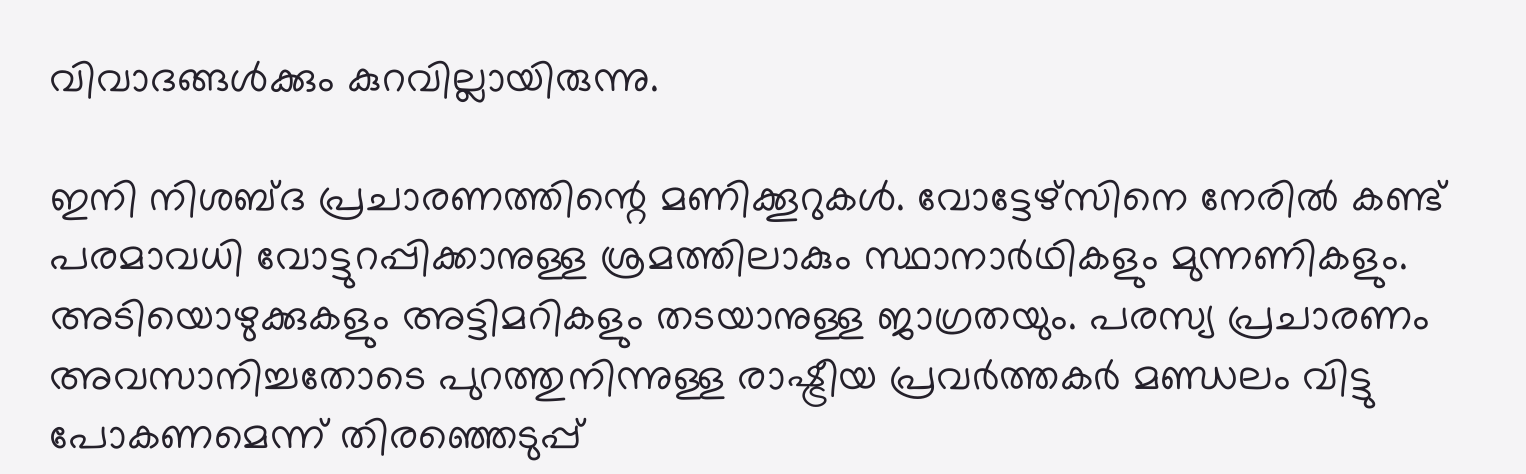വിവാദങ്ങൾക്കും കുറവില്ലായിരുന്നു.

ഇനി നിശബ്ദ പ്രചാരണത്തിന്റെ മണിക്കൂറുകൾ. വോട്ടേഴ്സിനെ നേരിൽ കണ്ട് പരമാവധി വോട്ടുറപ്പിക്കാനുള്ള ശ്രമത്തിലാകും സ്ഥാനാർഥികളും മുന്നണികളും. അടിയൊഴുക്കുകളും അട്ടിമറികളും തടയാനുള്ള ജാഗ്രതയും. പരസ്യ പ്രചാരണം അവസാനിച്ചതോടെ പുറത്തുനിന്നുള്ള രാഷ്ട്രീയ പ്രവർത്തകർ മണ്ഡലം വിട്ടു പോകണമെന്ന് തിരഞ്ഞെടുപ്പ്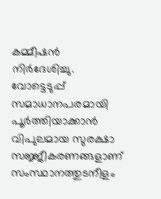കമ്മീഷൻ നിർദേശിച്ചു. വോട്ടെടുപ്പ് സമാധാനപരമായി പൂർത്തിയാക്കാൻ വിപുലമായ സുരക്ഷാ സജ്ജീകരണങ്ങളാണ് സംസ്ഥാനത്തുടനീളം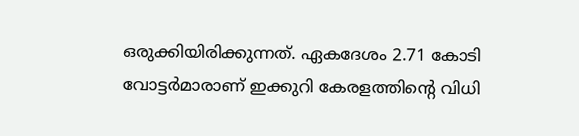ഒരുക്കിയിരിക്കുന്നത്. ഏകദേശം 2.71 കോടി വോട്ടർമാരാണ് ഇക്കുറി കേരളത്തിൻ്റെ വിധി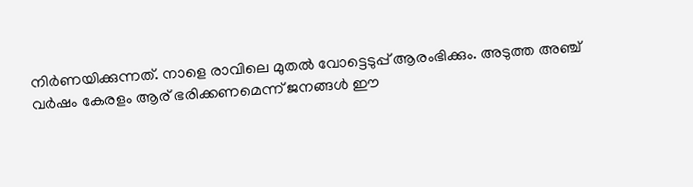നിർണയിക്കുന്നത്. നാളെ രാവിലെ മുതൽ വോട്ടെടുപ്പ് ആരംഭിക്കും. അടുത്ത അഞ്ച് വർഷം കേരളം ആര് ഭരിക്കണമെന്ന് ജനങ്ങൾ ഈ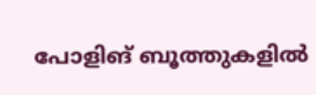പോളിങ് ബൂത്തുകളിൽ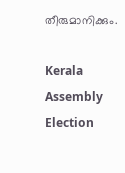തീരുമാനിക്കും.

Kerala Assembly Election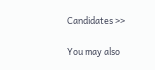Candidates >>

You may also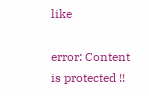like

error: Content is protected !!